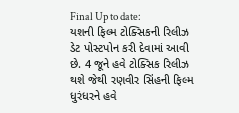Final Up to date:
યશની ફિલ્મ ટોક્સિકની રિલીઝ ડેટ પોસ્ટપોન કરી દેવામાં આવી છે. 4 જૂને હવે ટોક્સિક રિલીઝ થશે જેથી રણવીર સિંહની ફિલ્મ ધુરંધરને હવે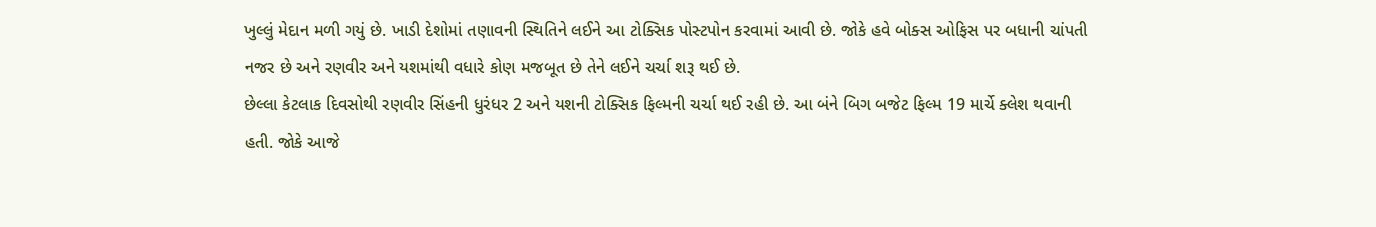ખુલ્લું મેદાન મળી ગયું છે. ખાડી દેશોમાં તણાવની સ્થિતિને લઈને આ ટોક્સિક પોસ્ટપોન કરવામાં આવી છે. જોકે હવે બોક્સ ઓફિસ પર બધાની ચાંપતી નજર છે અને રણવીર અને યશમાંથી વધારે કોણ મજબૂત છે તેને લઈને ચર્ચા શરૂ થઈ છે.
છેલ્લા કેટલાક દિવસોથી રણવીર સિંહની ધુરંધર 2 અને યશની ટોક્સિક ફિલ્મની ચર્ચા થઈ રહી છે. આ બંને બિગ બજેટ ફિલ્મ 19 માર્ચે ક્લેશ થવાની હતી. જોકે આજે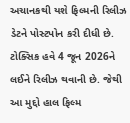અચાનકથી યશે ફિલ્મની રિલીઝ ડેટને પોસ્ટપોન કરી દીધી છે. ટોક્સિક હવે 4 જૂન 2026ને લઈને રિલીઝ થવાની છે. જેથી આ મુદ્દો હાલ ફિલ્મ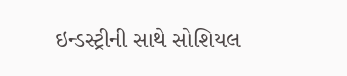ઇન્ડસ્ટ્રીની સાથે સોશિયલ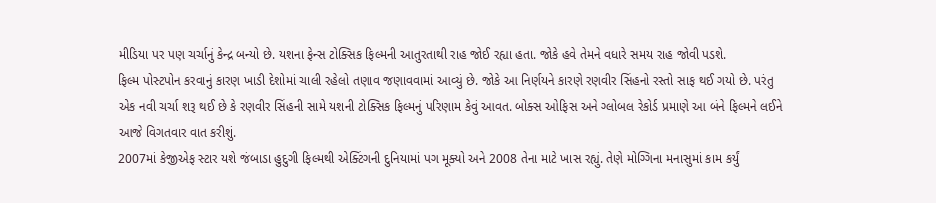મીડિયા પર પણ ચર્ચાનું કેન્દ્ર બન્યો છે. યશના ફેન્સ ટોક્સિક ફિલ્મની આતુરતાથી રાહ જોઈ રહ્યા હતા. જોકે હવે તેમને વધારે સમય રાહ જોવી પડશે.
ફિલ્મ પોસ્ટપોન કરવાનું કારણ ખાડી દેશોમાં ચાલી રહેલો તણાવ જણાવવામાં આવ્યું છે. જોકે આ નિર્ણયને કારણે રણવીર સિંહનો રસ્તો સાફ થઈ ગયો છે. પરંતુ એક નવી ચર્ચા શરૂ થઈ છે કે રણવીર સિંહની સામે યશની ટોક્સિક ફિલ્મનું પરિણામ કેવું આવત. બોક્સ ઓફિસ અને ગ્લોબલ રેકોર્ડ પ્રમાણે આ બંને ફિલ્મને લઈને આજે વિગતવાર વાત કરીશું.
2007માં કેજીએફ સ્ટાર યશે જંબાડા હુદુગી ફિલ્મથી એક્ટિંગની દુનિયામાં પગ મૂક્યો અને 2008 તેના માટે ખાસ રહ્યું. તેણે મોગ્ગિના મનાસુમાં કામ કર્યું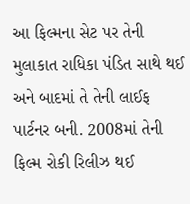આ ફિલ્મના સેટ પર તેની મુલાકાત રાધિકા પંડિત સાથે થઈ અને બાદમાં તે તેની લાઈફ પાર્ટનર બની. 2008માં તેની ફિલ્મ રોકી રિલીઝ થઈ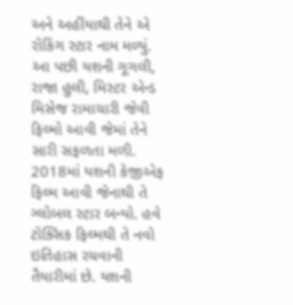અને અહીંયાથી તેને એ રોકિંગ સ્ટાર નામ મળ્યું.
આ પછી યશની ગૂગલી, રાજા હુલી, મિસ્ટર એન્ડ મિસેજ રામાચારી જેવી ફિલ્મો આવી જેમાં તેને સારી સફળતા મળી. 2018માં યશની કેજીએફ ફિલ્મ આવી જેનાથી તે ગ્લોબલ સ્ટાર બન્યો. હવે ટોક્સિક ફિલ્મથી તે નવો ઇતિહાસ રચવાની તૈયારીમાં છે. યશની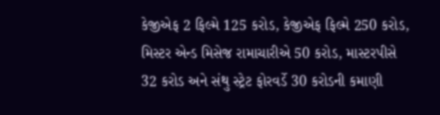કેજીએફ 2 ફિલ્મે 125 કરોડ, કેજીએફ ફિલ્મે 250 કરોડ, મિસ્ટર એન્ડ મિસેજ રામાચારીએ 50 કરોડ, માસ્ટરપીસે 32 કરોડ અને સંથુ સ્ટ્રેટ ફોરવર્ડે 30 કરોડની કમાણી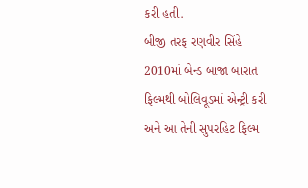કરી હતી.
બીજી તરફ રણવીર સિંહે 2010માં બેન્ડ બાજા બારાત ફિલ્મથી બોલિવૂડમાં એન્ટ્રી કરી અને આ તેની સુપરહિટ ફિલ્મ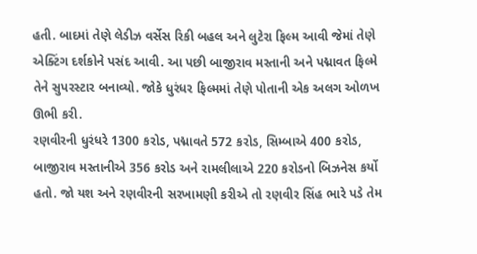હતી. બાદમાં તેણે લેડીઝ વર્સેસ રિકી બહલ અને લુટેરા ફિલ્મ આવી જેમાં તેણે એક્ટિંગ દર્શકોને પસંદ આવી. આ પછી બાજીરાવ મસ્તાની અને પદ્માવત ફિલ્મે તેને સુપરસ્ટાર બનાવ્યો. જોકે ધુરંધર ફિલ્મમાં તેણે પોતાની એક અલગ ઓળખ ઊભી કરી.
રણવીરની ધુરંધરે 1300 કરોડ, પદ્માવતે 572 કરોડ, સિમ્બાએ 400 કરોડ, બાજીરાવ મસ્તાનીએ 356 કરોડ અને રામલીલાએ 220 કરોડનો બિઝનેસ કર્યો હતો. જો યશ અને રણવીરની સરખામણી કરીએ તો રણવીર સિંહ ભારે પડે તેમ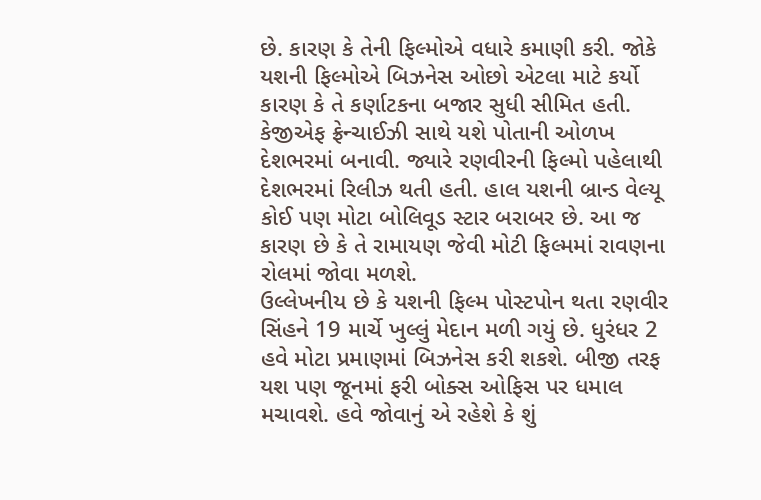છે. કારણ કે તેની ફિલ્મોએ વધારે કમાણી કરી. જોકે યશની ફિલ્મોએ બિઝનેસ ઓછો એટલા માટે કર્યો કારણ કે તે કર્ણાટકના બજાર સુધી સીમિત હતી. કેજીએફ ફ્રેન્ચાઈઝી સાથે યશે પોતાની ઓળખ દેશભરમાં બનાવી. જ્યારે રણવીરની ફિલ્મો પહેલાથી દેશભરમાં રિલીઝ થતી હતી. હાલ યશની બ્રાન્ડ વેલ્યૂ કોઈ પણ મોટા બોલિવૂડ સ્ટાર બરાબર છે. આ જ કારણ છે કે તે રામાયણ જેવી મોટી ફિલ્મમાં રાવણના રોલમાં જોવા મળશે.
ઉલ્લેખનીય છે કે યશની ફિલ્મ પોસ્ટપોન થતા રણવીર સિંહને 19 માર્ચે ખુલ્લું મેદાન મળી ગયું છે. ધુરંધર 2 હવે મોટા પ્રમાણમાં બિઝનેસ કરી શકશે. બીજી તરફ યશ પણ જૂનમાં ફરી બોક્સ ઓફિસ પર ધમાલ મચાવશે. હવે જોવાનું એ રહેશે કે શું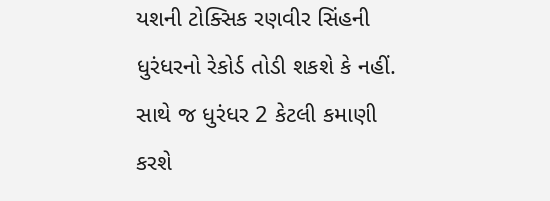યશની ટોક્સિક રણવીર સિંહની ધુરંધરનો રેકોર્ડ તોડી શકશે કે નહીં. સાથે જ ધુરંધર 2 કેટલી કમાણી કરશે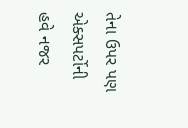તેના ઉપર પણ એક્સપર્ટોની હવે નજર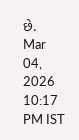છે.
Mar 04, 2026 10:17 PM IST